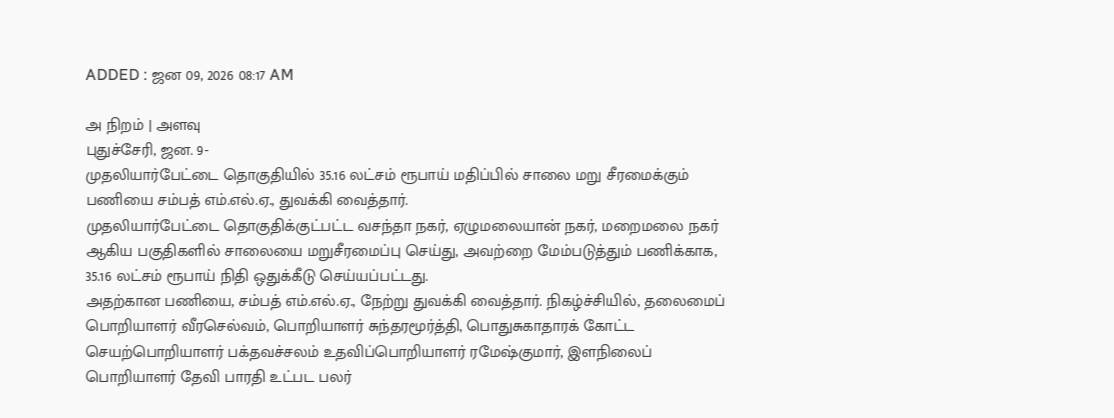ADDED : ஜன 09, 2026 08:17 AM

அ நிறம் | அளவு
புதுச்சேரி, ஜன. 9-
முதலியார்பேட்டை தொகுதியில் 35.16 லட்சம் ரூபாய் மதிப்பில் சாலை மறு சீரமைக்கும் பணியை சம்பத் எம்.எல்.ஏ., துவக்கி வைத்தார்.
முதலியார்பேட்டை தொகுதிக்குட்பட்ட வசந்தா நகர், ஏழுமலையான் நகர், மறைமலை நகர் ஆகிய பகுதிகளில் சாலையை மறுசீரமைப்பு செய்து, அவற்றை மேம்படுத்தும் பணிக்காக, 35.16 லட்சம் ரூபாய் நிதி ஒதுக்கீடு செய்யப்பட்டது.
அதற்கான பணியை, சம்பத் எம்.எல்.ஏ., நேற்று துவக்கி வைத்தார். நிகழ்ச்சியில், தலைமைப் பொறியாளர் வீரசெல்வம், பொறியாளர் சுந்தரமூர்த்தி, பொதுசுகாதாரக் கோட்ட செயற்பொறியாளர் பக்தவச்சலம் உதவிப்பொறியாளர் ரமேஷ்குமார், இளநிலைப் பொறியாளர் தேவி பாரதி உட்பட பலர்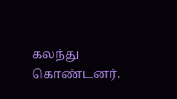கலந்து கொண்டனர்.